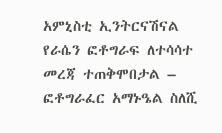አምኒስቲ ኢንትርናሽናል የራሴን ፎቶግራፍ ለተሳሳተ መረጃ ተጠቅሞበታል – ፎቶግራፈር አማኑዔል ስለሺ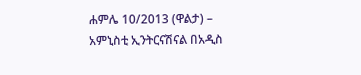ሐምሌ 10/2013 (ዋልታ) – አምኒስቲ ኢንትርናሽናል በአዲስ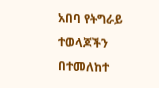አበባ የትግራይ ተወላጆችን በተመለከተ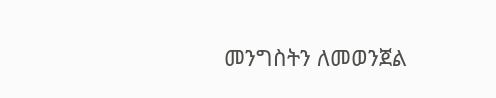መንግስትን ለመወንጀል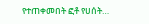የተጠቀመበት ፎቶ የሀሰት…